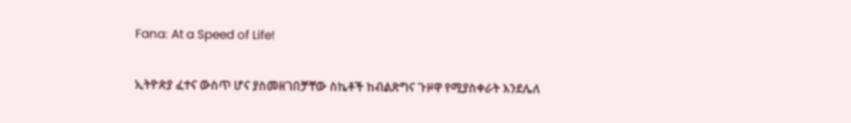Fana: At a Speed of Life!

ኢትዮጵያ ፈተና ውስጥ ሆና ያስመዘገበቻቸው ስኬቶች ከብልጽግና ጉዞዋ የሚያስቀራት እንደሌለ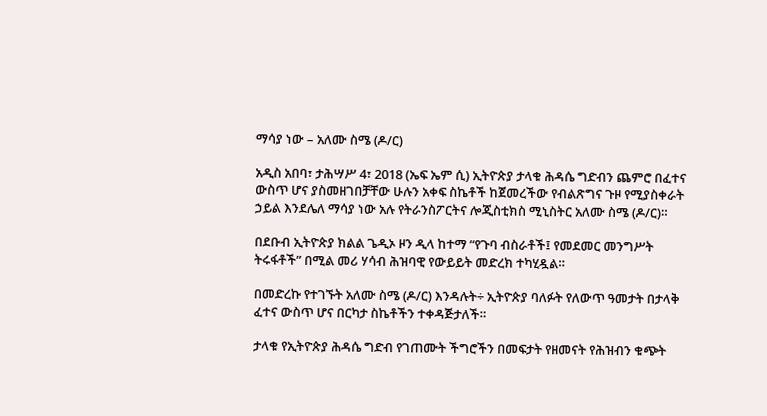ማሳያ ነው – አለሙ ስሜ (ዶ/ር)

አዲስ አበባ፣ ታሕሣሥ 4፣ 2018 (ኤፍ ኤም ሲ) ኢትዮጵያ ታላቁ ሕዳሴ ግድብን ጨምሮ በፈተና ውስጥ ሆና ያስመዘገበቻቸው ሁሉን አቀፍ ስኬቶች ከጀመረችው የብልጽግና ጉዞ የሚያስቀራት ኃይል እንደሌለ ማሳያ ነው አሉ የትራንስፖርትና ሎጂስቲክስ ሚኒስትር አለሙ ስሜ (ዶ/ር)።

በደቡብ ኢትዮጵያ ክልል ጌዲኦ ዞን ዲላ ከተማ “የጉባ ብስራቶች፤ የመደመር መንግሥት ትሩፋቶች” በሚል መሪ ሃሳብ ሕዝባዊ የውይይት መድረክ ተካሂዷል።

በመድረኩ የተገኙት አለሙ ስሜ (ዶ/ር) እንዳሉት÷ ኢትዮጵያ ባለፉት የለውጥ ዓመታት በታላቅ ፈተና ውስጥ ሆና በርካታ ስኬቶችን ተቀዳጅታለች።

ታላቁ የኢትዮጵያ ሕዳሴ ግድብ የገጠሙት ችግሮችን በመፍታት የዘመናት የሕዝብን ቁጭት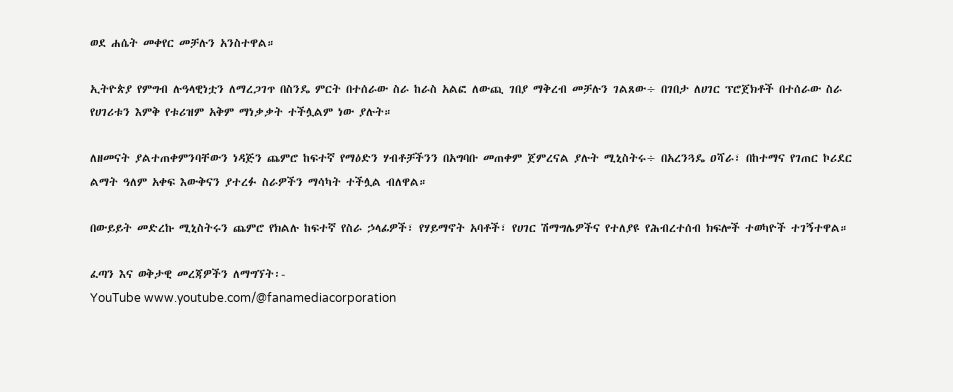ወደ ሐሴት መቀየር መቻሉን አንስተዋል።

ኢትዮጵያ የምግብ ሉዓላዊነቷን ለማረጋገጥ በስንዴ ምርት በተሰራው ስራ ከራስ አልፎ ለውጪ ገበያ ማቅረብ መቻሉን ገልጸው÷ በገበታ ለሀገር ፕሮጀክቶች በተሰራው ስራ የሀገሪቱን እምቅ የቱሪዝም አቅም ማነቃቃት ተችሏልም ነው ያሉት።

ለዘመናት ያልተጠቀምንባቸውን ነዳጅን ጨምሮ ከፍተኛ የማዕድን ሃብቶቻችንን በአግባቡ መጠቀም ጀምረናል ያሉት ሚኒስትሩ÷ በአረንጓዴ ዐሻራ፣ በከተማና የገጠር ኮሪደር ልማት ዓለም አቀፍ እውቅናን ያተረፉ ስራዎችን ማሳካት ተችሏል ብለዋል።

በውይይት መድረኩ ሚኒስትሩን ጨምሮ የክልሉ ከፍተኛ የስራ ኃላፊዎች፣ የሃይማኖት አባቶች፣ የሀገር ሽማግሌዎችና የተለያዩ የሕብረተሰብ ክፍሎች ተወካዮች ተገኝተዋል።

ፈጣን እና ወቅታዊ መረጃዎችን ለማግኘት፡-
YouTube www.youtube.com/@fanamediacorporation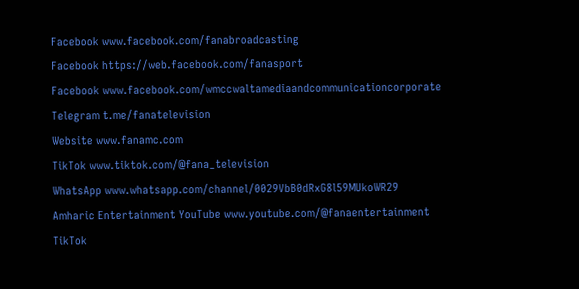Facebook www.facebook.com/fanabroadcasting
Facebook https://web.facebook.com/fanasport
Facebook www.facebook.com/wmccwaltamediaandcommunicationcorporate
Telegram t.me/fanatelevision
Website www.fanamc.com
TikTok www.tiktok.com/@fana_television
WhatsApp www.whatsapp.com/channel/0029VbB0dRxG8l59MUkoWR29
Amharic Entertainment YouTube www.youtube.com/@fanaentertainment
TikTok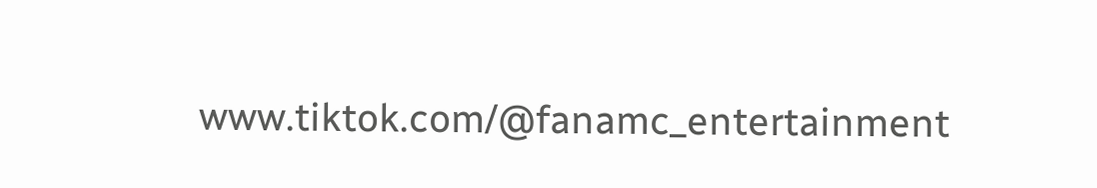www.tiktok.com/@fanamc_entertainment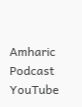Amharic Podcast YouTube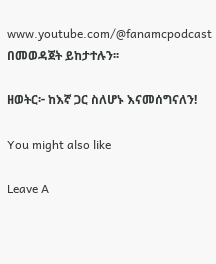www.youtube.com/@fanamcpodcast በመወዳጀት ይከታተሉን፡፡

ዘወትር፦ ከእኛ ጋር ስለሆኑ እናመሰግናለን!

You might also like

Leave A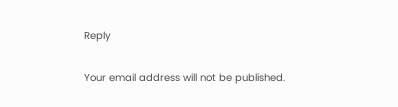Reply

Your email address will not be published.